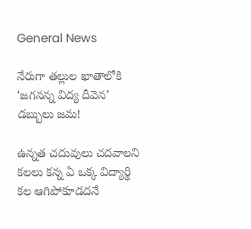General News

నేరుగా తల్లుల ఖాతాలోకి ‘జగనన్న విద్య దీవెన’ డబ్బులు జమ!

ఉన్నత చదువులు చదవాలని కలలు కన్న ఏ ఒక్క విద్యార్థి కల ఆగిపోకూడదనే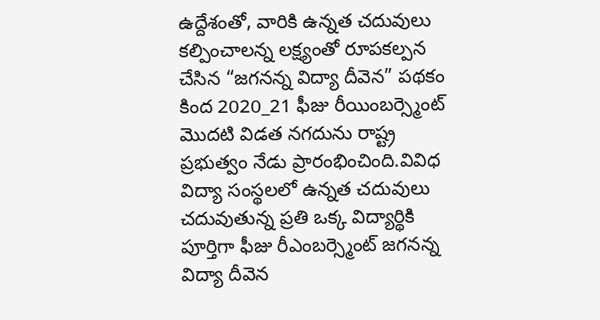ఉద్దేశంతో, వారికి ఉన్నత చదువులు కల్పించాలన్న లక్ష్యంతో రూపకల్పన చేసిన “జగనన్న విద్యా దీవెన” పథకం కింద 2020_21 ఫీజు రీయింబర్స్మెంట్ మొదటి విడత నగదును రాష్ట్ర ప్రభుత్వం నేడు ప్రారంభించింది.వివిధ విద్యా సంస్థలలో ఉన్నత చదువులు చదువుతున్న ప్రతి ఒక్క విద్యార్థికి పూర్తిగా ఫీజు రీఎంబర్స్మెంట్ జగనన్న విద్యా దీవెన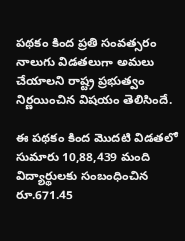పథకం కింద ప్రతి సంవత్సరం నాలుగు విడతలుగా అమలు చేయాలని రాష్ట్ర ప్రభుత్వం నిర్ణయించిన విషయం తెలిసిందే.

ఈ పథకం కింద మొదటి విడతలో సుమారు 10,88,439 మంది విద్యార్థులకు సంబంధించిన రూ.671.45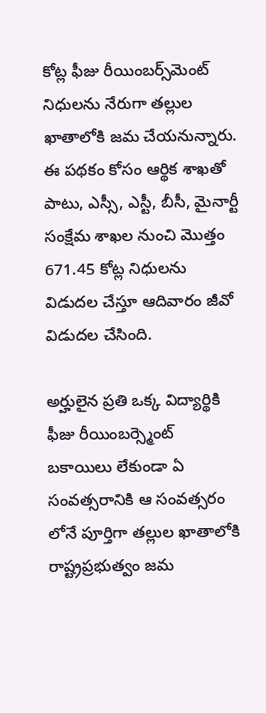కోట్ల ఫీజు రీయింబర్స్‌మెంట్‌ నిధులను నేరుగా తల్లుల ఖాతాలోకి జమ చేయనున్నారు. ఈ పథకం కోసం ఆర్థిక శాఖతో పాటు, ఎస్సీ, ఎస్టీ, బీసీ, మైనార్టీ సంక్షేమ శాఖల నుంచి మొత్తం 671.45 కోట్ల నిధులను విడుదల చేస్తూ ఆదివారం జీవో విడుదల చేసింది.

అర్హులైన ప్రతి ఒక్క విద్యార్థికి ఫీజు రీయింబర్స్మెంట్ బకాయిలు లేకుండా ఏ సంవత్సరానికి ఆ సంవత్సరం లోనే పూర్తిగా తల్లుల ఖాతాలోకి రాష్ట్రప్రభుత్వం జమ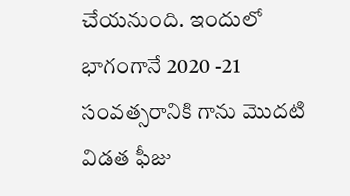చేయనుంది. ఇందులో భాగంగానే 2020 -21 సంవత్సరానికి గాను మొదటి విడత ఫీజు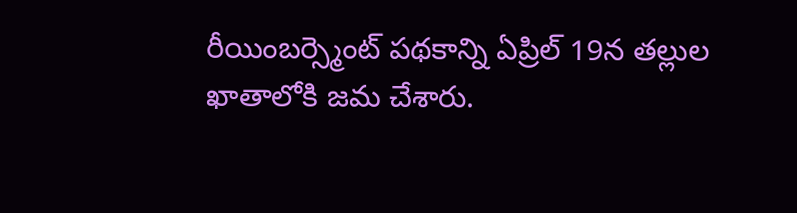రీయింబర్స్మెంట్ పథకాన్ని ఏప్రిల్ 19న తల్లుల ఖాతాలోకి జమ చేశారు.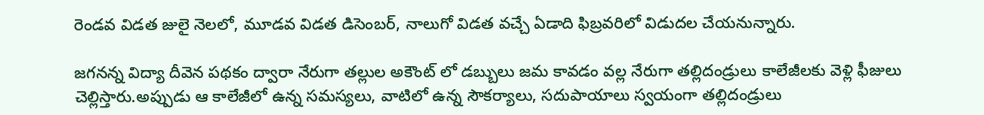రెండవ విడత జులై నెలలో, మూడవ విడత డిసెంబర్, నాలుగో విడత వచ్చే ఏడాది ఫిబ్రవరిలో విడుదల చేయనున్నారు.

జగనన్న విద్యా దీవెన పథకం ద్వారా నేరుగా తల్లుల అకౌంట్ లో డబ్బులు జమ కావడం వల్ల నేరుగా తల్లిదండ్రులు కాలేజీలకు వెళ్లి ఫీజులు చెల్లిస్తారు.అప్పుడు ఆ కాలేజీలో ఉన్న సమస్యలు, వాటిలో ఉన్న సౌకర్యాలు, సదుపాయాలు స్వయంగా తల్లిదండ్రులు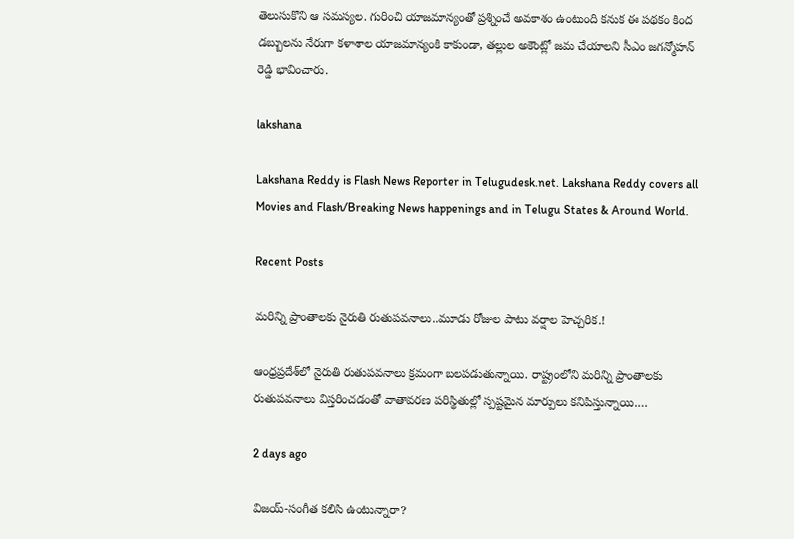తెలుసుకొని ఆ సమస్యల. గురించి యాజమాన్యంతో ప్రశ్నించే అవకాశం ఉంటుంది కనుక ఈ పథకం కింద డబ్బులను నేరుగా కళాశాల యాజమాన్యంకి కాకుండా, తల్లుల అకౌంట్లో జమ చేయాలని సీఎం జగన్మోహన్ రెడ్డి భావించారు.

lakshana

Lakshana Reddy is Flash News Reporter in Telugudesk.net. Lakshana Reddy covers all Movies and Flash/Breaking News happenings and in Telugu States & Around World.

Recent Posts

మరిన్ని ప్రాంతాలకు నైరుతి రుతుపవనాలు..మూడు రోజుల పాటు వర్షాల హెచ్చరిక.!

ఆంధ్రప్రదేశ్‌లో నైరుతి రుతుపవనాలు క్రమంగా బలపడుతున్నాయి. రాష్ట్రంలోని మరిన్ని ప్రాంతాలకు రుతుపవనాలు విస్తరించడంతో వాతావరణ పరిస్థితుల్లో స్పష్టమైన మార్పులు కనిపిస్తున్నాయి.…

2 days ago

విజయ్-సంగీత కలిసి ఉంటున్నారా?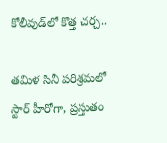కోలీవుడ్‌లో కొత్త చర్చ..

తమిళ సినీ పరిశ్రమలో స్టార్ హీరోగా, ప్రస్తుతం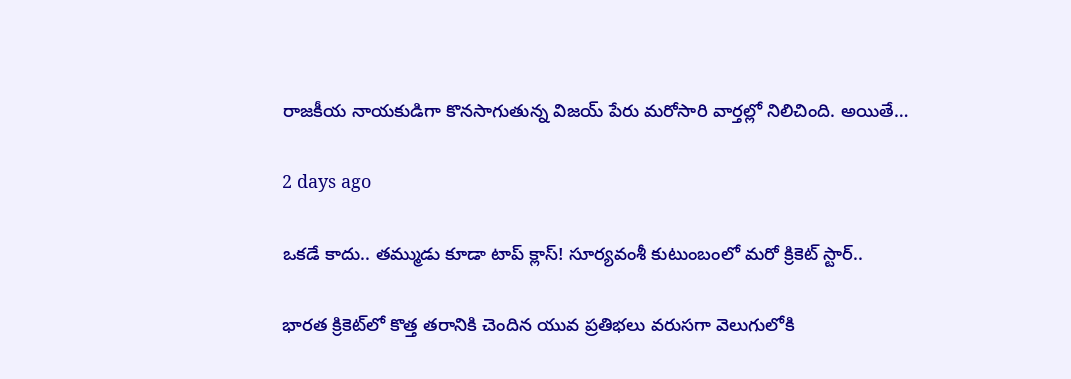రాజకీయ నాయకుడిగా కొనసాగుతున్న విజయ్ పేరు మరోసారి వార్తల్లో నిలిచింది. అయితే…

2 days ago

ఒకడే కాదు.. తమ్ముడు కూడా టాప్ క్లాస్! సూర్యవంశీ కుటుంబంలో మరో క్రికెట్ స్టార్..

భారత క్రికెట్‌లో కొత్త తరానికి చెందిన యువ ప్రతిభలు వరుసగా వెలుగులోకి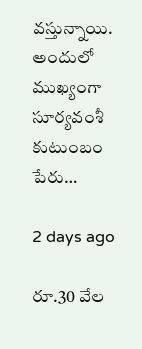వస్తున్నాయి. అందులో ముఖ్యంగా సూర్యవంశీ కుటుంబం పేరు…

2 days ago

రూ.30 వేల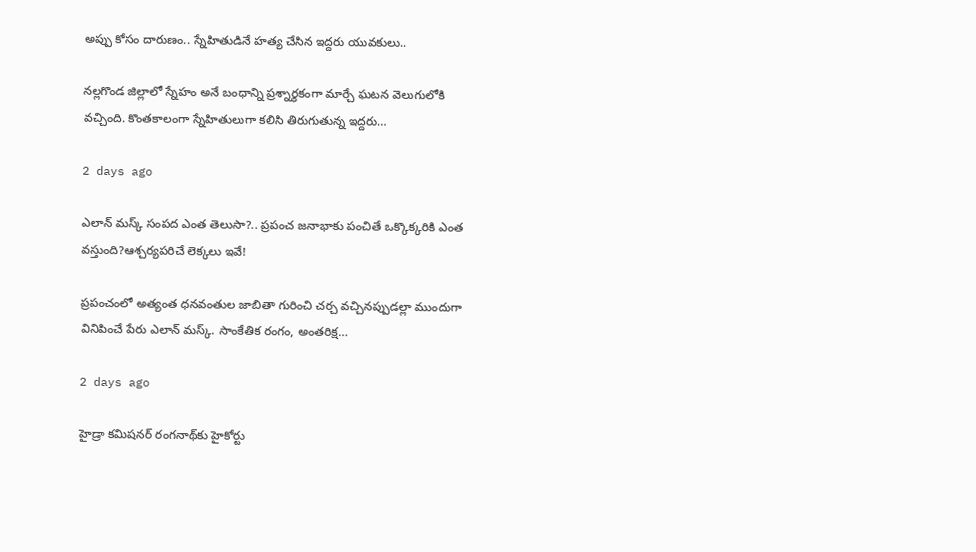అప్పు కోసం దారుణం.. స్నేహితుడినే హత్య చేసిన ఇద్దరు యువకులు..

నల్లగొండ జిల్లాలో స్నేహం అనే బంధాన్ని ప్రశ్నార్థకంగా మార్చే ఘటన వెలుగులోకి వచ్చింది. కొంతకాలంగా స్నేహితులుగా కలిసి తిరుగుతున్న ఇద్దరు…

2 days ago

ఎలాన్ మస్క్ సంపద ఎంత తెలుసా?.. ప్రపంచ జనాభాకు పంచితే ఒక్కొక్కరికి ఎంత వస్తుంది?ఆశ్చర్యపరిచే లెక్కలు ఇవే!

ప్రపంచంలో అత్యంత ధనవంతుల జాబితా గురించి చర్చ వచ్చినప్పుడల్లా ముందుగా వినిపించే పేరు ఎలాన్ మస్క్. సాంకేతిక రంగం, అంతరిక్ష…

2 days ago

హైడ్రా కమిషనర్ రంగనాథ్‌కు హైకోర్టు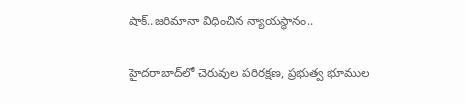షాక్..జరిమానా విధించిన న్యాయస్థానం..

హైదరాబాద్‌లో చెరువుల పరిరక్షణ, ప్రభుత్వ భూముల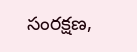సంరక్షణ,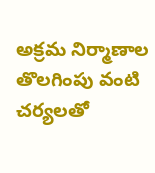అక్రమ నిర్మాణాల తొలగింపు వంటి చర్యలతో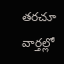తరచూ వార్తల్లో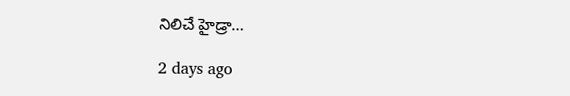నిలిచే హైడ్రా…

2 days ago